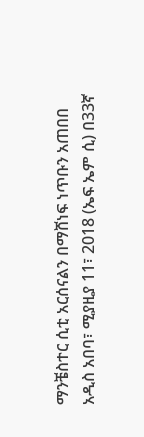ማንቼስተር ሲቲ አርሰናልን በማሸነፍ ነጥቡን አጠበበ
አዲስ አበባ፣ ሚያዚያ 11፣ 2018 (ኤፍ ኤም ሲ) በ33ኛ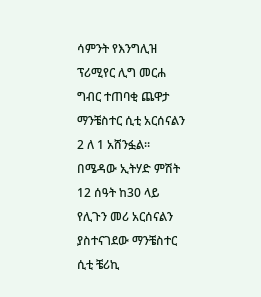ሳምንት የእንግሊዝ ፕሪሚየር ሊግ መርሐ ግብር ተጠባቂ ጨዋታ ማንቼስተር ሲቲ አርሰናልን 2 ለ 1 አሸንፏል።
በሜዳው ኢትሃድ ምሽት 12 ሰዓት ከ30 ላይ የሊጉን መሪ አርሰናልን ያስተናገደው ማንቼስተር ሲቲ ቼሪኪ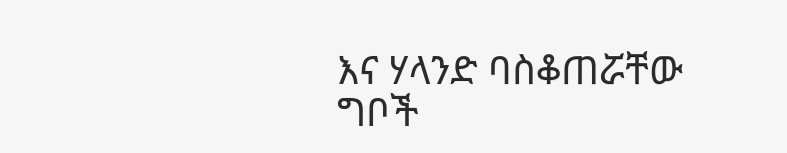እና ሃላንድ ባስቆጠሯቸው ግቦች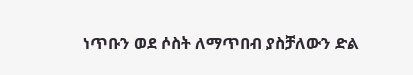ነጥቡን ወደ ሶስት ለማጥበብ ያስቻለውን ድል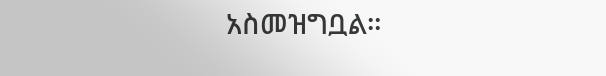አስመዝግቧል።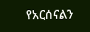የአርሰናልን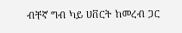ብቸኛ ግብ ካይ ሀቨርት ከመረብ ጋር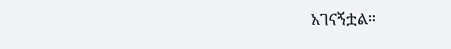አገናኝቷል።